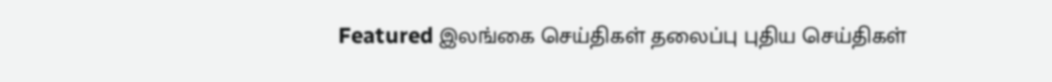Featured இலங்கை செய்திகள் தலைப்பு புதிய செய்திகள்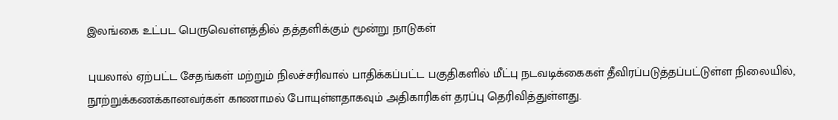இலங்கை உட்பட பெருவெள்ளத்தில் தத்தளிக்கும் மூன்று நாடுகள்

புயலால் ஏற்பட்ட சேதங்கள் மற்றும் நிலச்சரிவால் பாதிக்கப்பட்ட பகுதிகளில் மீட்பு நடவடிக்கைகள் தீவிரப்படுத்தப்பட்டுள்ள நிலையில், நூற்றுக்கணக்கானவர்கள் காணாமல் போயுள்ளதாகவும் அதிகாரிகள் தரப்பு தெரிவித்துள்ளது.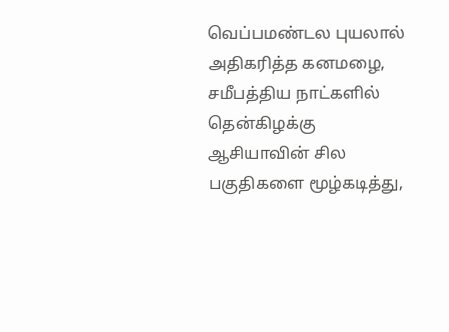வெப்பமண்டல புயலால் அதிகரித்த கனமழை, சமீபத்திய நாட்களில் தென்கிழக்கு ஆசியாவின் சில பகுதிகளை மூழ்கடித்து,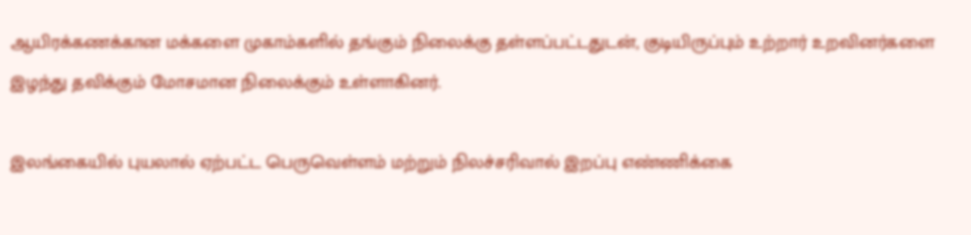ஆயிரக்கணக்கான மக்களை முகாம்களில் தங்கும் நிலைக்கு தள்ளப்பட்டதுடன், குடியிருப்பும் உற்றார் உறவினர்களை இழந்து தவிக்கும் மோசமான நிலைக்கும் உள்ளாகினர்.

இலங்கையில் புயலால் ஏற்பட்ட பெருவெள்ளம் மற்றும் நிலச்சரிவால் இறப்பு எண்ணிக்கை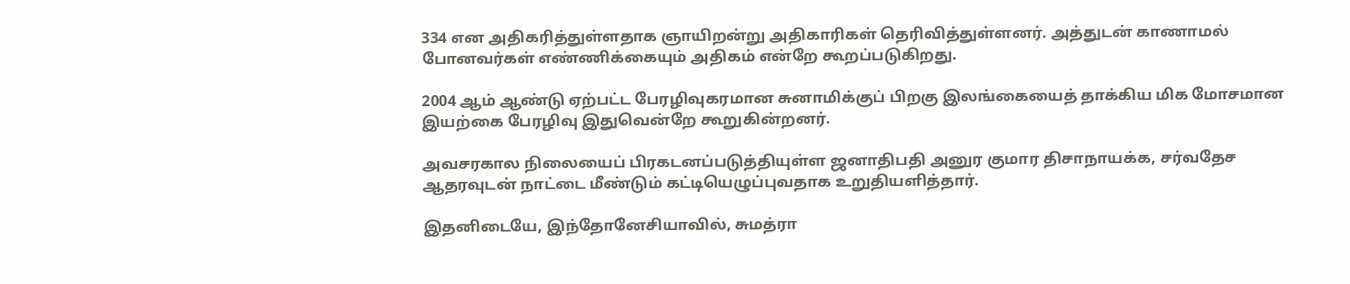334 என அதிகரித்துள்ளதாக ஞாயிறன்று அதிகாரிகள் தெரிவித்துள்ளனர். அத்துடன் காணாமல் போனவர்கள் எண்ணிக்கையும் அதிகம் என்றே கூறப்படுகிறது.

2004 ஆம் ஆண்டு ஏற்பட்ட பேரழிவுகரமான சுனாமிக்குப் பிறகு இலங்கையைத் தாக்கிய மிக மோசமான இயற்கை பேரழிவு இதுவென்றே கூறுகின்றனர்.

அவசரகால நிலையைப் பிரகடனப்படுத்தியுள்ள ஜனாதிபதி அனுர குமார திசாநாயக்க, சர்வதேச ஆதரவுடன் நாட்டை மீண்டும் கட்டியெழுப்புவதாக உறுதியளித்தார்.

இதனிடையே, இந்தோனேசியாவில், சுமத்ரா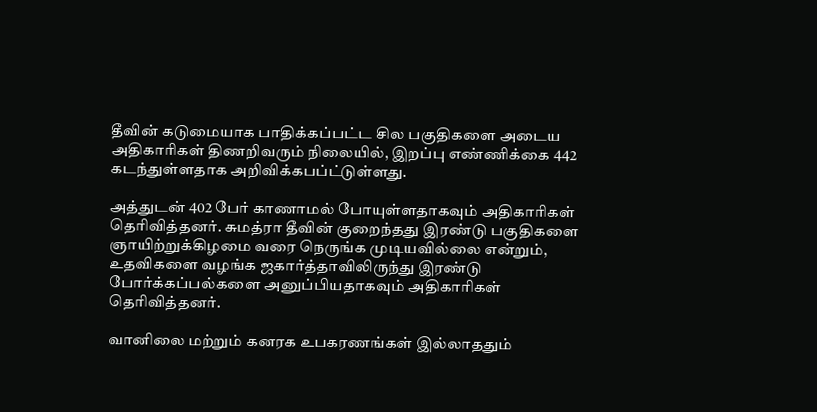தீவின் கடுமையாக பாதிக்கப்பட்ட சில பகுதிகளை அடைய அதிகாரிகள் திணறிவரும் நிலையில், இறப்பு எண்ணிக்கை 442 கடந்துள்ளதாக அறிவிக்கபப்ட்டுள்ளது.

அத்துடன் 402 பேர் காணாமல் போயுள்ளதாகவும் அதிகாரிகள் தெரிவித்தனர். சுமத்ரா தீவின் குறைந்தது இரண்டு பகுதிகளை ஞாயிற்றுக்கிழமை வரை நெருங்க முடியவில்லை என்றும், உதவிகளை வழங்க ஜகார்த்தாவிலிருந்து இரண்டு போர்க்கப்பல்களை அனுப்பியதாகவும் அதிகாரிகள் தெரிவித்தனர்.

வானிலை மற்றும் கனரக உபகரணங்கள் இல்லாததும்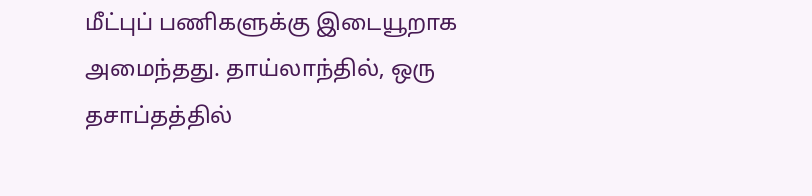மீட்புப் பணிகளுக்கு இடையூறாக அமைந்தது. தாய்லாந்தில், ஒரு தசாப்தத்தில்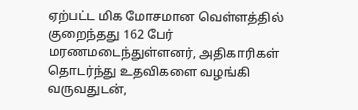ஏற்பட்ட மிக மோசமான வெள்ளத்தில் குறைந்தது 162 பேர் மரணமடைந்துள்ளனர், அதிகாரிகள் தொடர்ந்து உதவிகளை வழங்கி வருவதுடன்,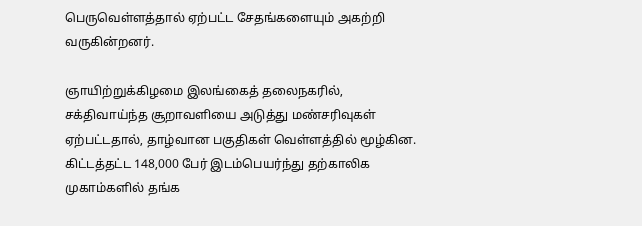பெருவெள்ளத்தால் ஏற்பட்ட சேதங்களையும் அகற்றி வருகின்றனர்.

ஞாயிற்றுக்கிழமை இலங்கைத் தலைநகரில், சக்திவாய்ந்த சூறாவளியை அடுத்து மண்சரிவுகள் ஏற்பட்டதால், தாழ்வான பகுதிகள் வெள்ளத்தில் மூழ்கின. கிட்டத்தட்ட 148,000 பேர் இடம்பெயர்ந்து தற்காலிக முகாம்களில் தங்க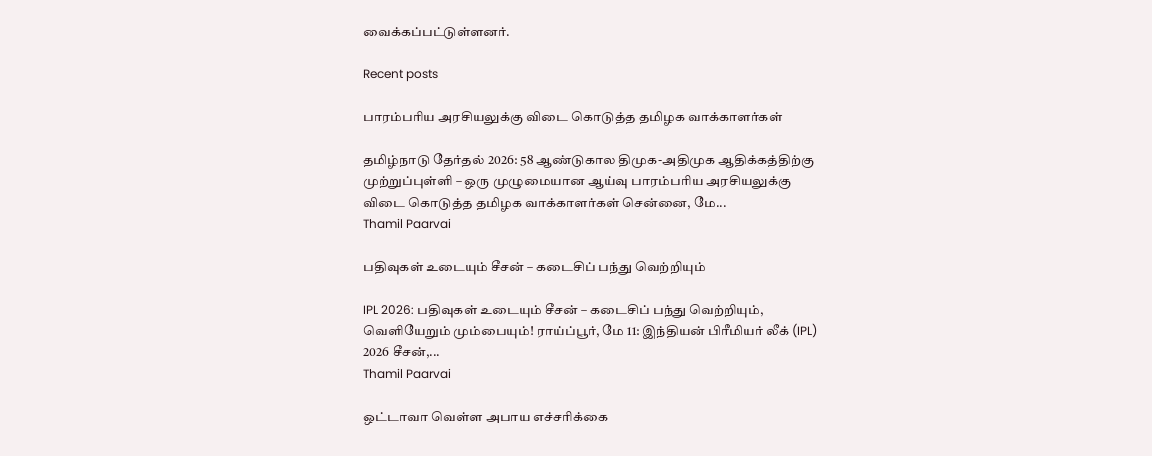வைக்கப்பட்டுள்ளனர்.

Recent posts

பாரம்பரிய அரசியலுக்கு விடை கொடுத்த தமிழக வாக்காளர்கள்

தமிழ்நாடு தேர்தல் 2026: 58 ஆண்டுகால திமுக-அதிமுக ஆதிக்கத்திற்கு முற்றுப்புள்ளி – ஒரு முழுமையான ஆய்வு பாரம்பரிய அரசியலுக்கு விடை கொடுத்த தமிழக வாக்காளர்கள் சென்னை, மே...
Thamil Paarvai

பதிவுகள் உடையும் சீசன் – கடைசிப் பந்து வெற்றியும்

IPL 2026: பதிவுகள் உடையும் சீசன் – கடைசிப் பந்து வெற்றியும், வெளியேறும் மும்பையும்! ராய்ப்பூர், மே 11: இந்தியன் பிரீமியர் லீக் (IPL) 2026 சீசன்,...
Thamil Paarvai

ஒட்டாவா வெள்ள அபாய எச்சரிக்கை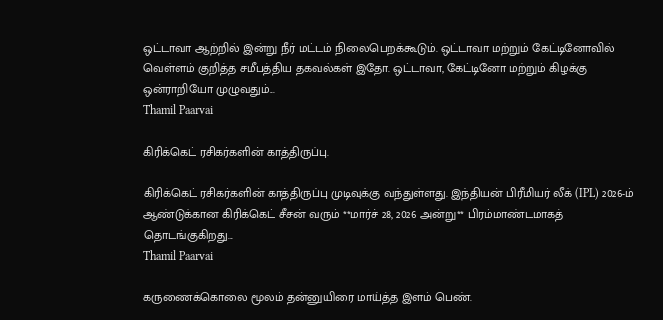ஒட்டாவா ஆற்றில் இன்று நீர் மட்டம் நிலைபெறக்கூடும். ஒட்டாவா மற்றும் கேட்டினோவில் வெள்ளம் குறித்த சமீபத்திய தகவல்கள் இதோ. ஒட்டாவா, கேட்டினோ மற்றும் கிழக்கு ஒன்ராறியோ முழுவதும்...
Thamil Paarvai

கிரிக்கெட் ரசிகர்களின் காத்திருப்பு.

கிரிக்கெட் ரசிகர்களின் காத்திருப்பு முடிவுக்கு வந்துள்ளது. இந்தியன் பிரீமியர் லீக் (IPL) 2026-ம் ஆண்டுக்கான கிரிக்கெட் சீசன் வரும் **மார்ச் 28, 2026 அன்று** பிரம்மாண்டமாகத் தொடங்குகிறது...
Thamil Paarvai

கருணைக்கொலை மூலம் தன்னுயிரை மாய்த்த இளம் பெண்.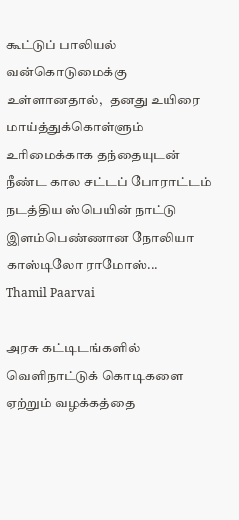கூட்டுப் பாலியல் வன்கொடுமைக்கு உள்ளானதால்,   தனது உயிரை மாய்த்துக்கொள்ளும் உரிமைக்காக தந்தையுடன் நீண்ட கால சட்டப் போராட்டம் நடத்திய ஸ்பெயின் நாட்டு இளம்பெண்ணான நோலியா காஸ்டிலோ ராமோஸ்...
Thamil Paarvai

அரசு கட்டிடங்களில் வெளிநாட்டுக் கொடிகளை ஏற்றும் வழக்கத்தை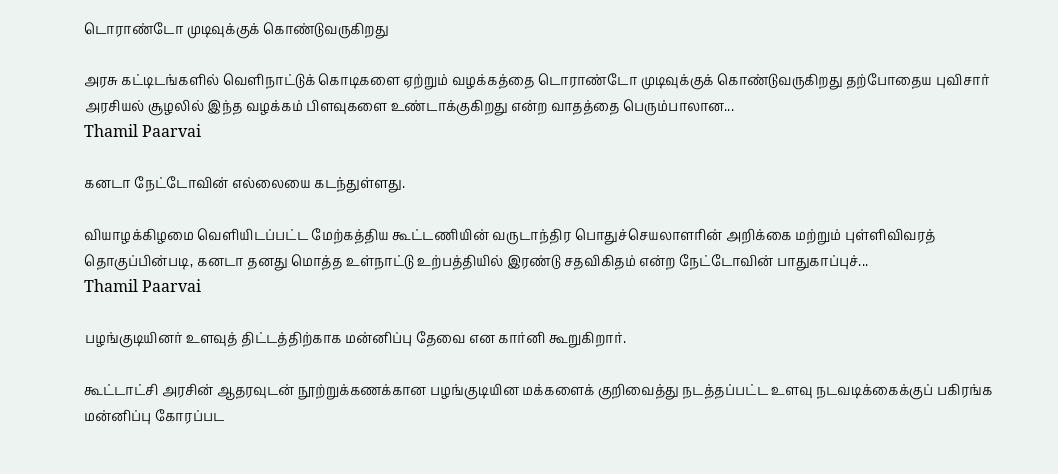டொராண்டோ முடிவுக்குக் கொண்டுவருகிறது

அரசு கட்டிடங்களில் வெளிநாட்டுக் கொடிகளை ஏற்றும் வழக்கத்தை டொராண்டோ முடிவுக்குக் கொண்டுவருகிறது தற்போதைய புவிசார் அரசியல் சூழலில் இந்த வழக்கம் பிளவுகளை உண்டாக்குகிறது என்ற வாதத்தை பெரும்பாலான...
Thamil Paarvai

கனடா நேட்டோவின் எல்லையை கடந்துள்ளது.

வியாழக்கிழமை வெளியிடப்பட்ட மேற்கத்திய கூட்டணியின் வருடாந்திர பொதுச்செயலாளரின் அறிக்கை மற்றும் புள்ளிவிவரத் தொகுப்பின்படி, கனடா தனது மொத்த உள்நாட்டு உற்பத்தியில் இரண்டு சதவிகிதம் என்ற நேட்டோவின் பாதுகாப்புச்...
Thamil Paarvai

பழங்குடியினர் உளவுத் திட்டத்திற்காக மன்னிப்பு தேவை என கார்னி கூறுகிறார்.

கூட்டாட்சி அரசின் ஆதரவுடன் நூற்றுக்கணக்கான பழங்குடியின மக்களைக் குறிவைத்து நடத்தப்பட்ட உளவு நடவடிக்கைக்குப் பகிரங்க மன்னிப்பு கோரப்பட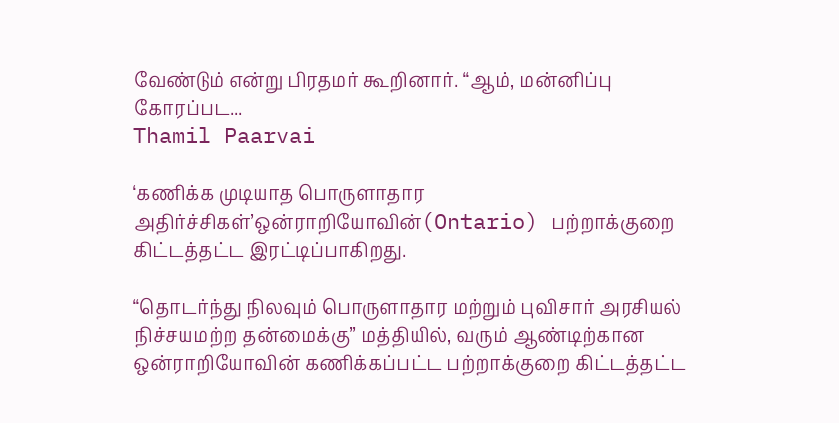வேண்டும் என்று பிரதமர் கூறினார். “ஆம், மன்னிப்பு கோரப்பட...
Thamil Paarvai

‘கணிக்க முடியாத பொருளாதார அதிர்ச்சிகள்’ஒன்ராறியோவின்(Ontario) பற்றாக்குறை கிட்டத்தட்ட இரட்டிப்பாகிறது.

“தொடர்ந்து நிலவும் பொருளாதார மற்றும் புவிசார் அரசியல் நிச்சயமற்ற தன்மைக்கு” மத்தியில், வரும் ஆண்டிற்கான ஒன்ராறியோவின் கணிக்கப்பட்ட பற்றாக்குறை கிட்டத்தட்ட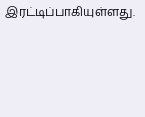இரட்டிப்பாகியுள்ளது.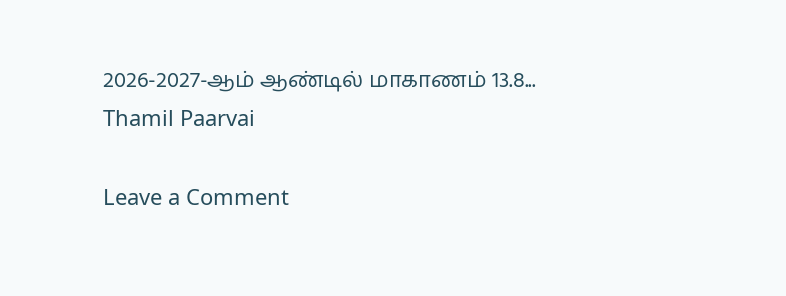2026-2027-ஆம் ஆண்டில் மாகாணம் 13.8...
Thamil Paarvai

Leave a Comment